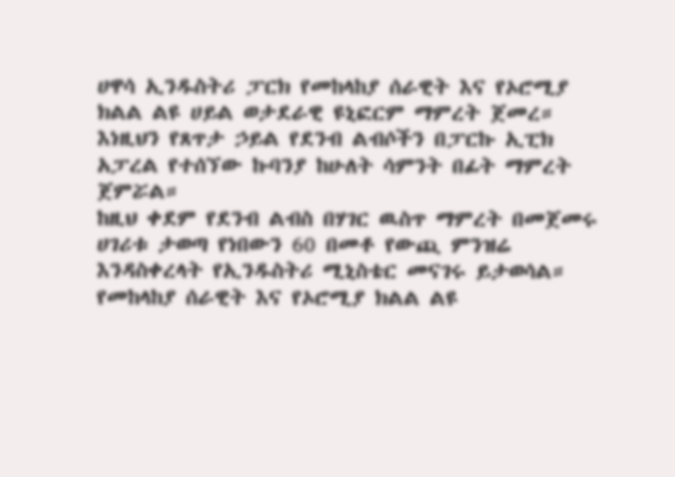ሀዋሳ ኢንዱስትሪ ፓርክ የመከላከያ ሰራዊት እና የኦሮሚያ ክልል ልዩ ሀይል ወታደራዊ ዩኒፎርም ማምረት ጀመረ። እነዚህን የጸጥታ ኃይል የደንብ ልብሶችን በፓርኩ ኢፒክ አፓረል የተሰኘው ኩባንያ ከሁለት ሳምንት በፊት ማምረት ጀምሯል።
ከዚህ ቀደም የደንብ ልብስ በሃገር ዉስጥ ማምረት በመጀመሩ ሀገሪቱ ታወጣ የነበውን 60 በመቶ የውጪ ምንዝሬ እንዳስቀረላት የኢንዱስትሪ ሚኒስቴር መናገሩ ይታወሳል።
የመከላከያ ሰራዊት እና የኦሮሚያ ክልል ልዩ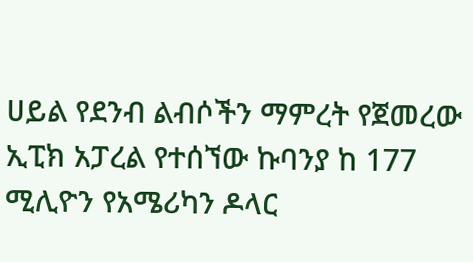ሀይል የደንብ ልብሶችን ማምረት የጀመረው ኢፒክ አፓረል የተሰኘው ኩባንያ ከ 177 ሚሊዮን የአሜሪካን ዶላር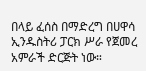በላይ ፈሰስ በማድረግ በሀዋሳ ኢንዱስትሪ ፓርክ ሥራ የጀመረ አምራች ድርጅት ነው።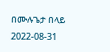በሙሉጌታ በላይ
2022-08-31